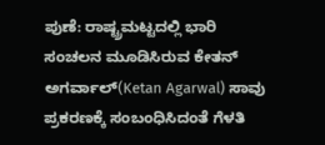ಪುಣೆ: ರಾಷ್ಟ್ರಮಟ್ಟದಲ್ಲಿ ಭಾರಿ ಸಂಚಲನ ಮೂಡಿಸಿರುವ ಕೇತನ್ ಅಗರ್ವಾಲ್(Ketan Agarwal) ಸಾವು ಪ್ರಕರಣಕ್ಕೆ ಸಂಬಂಧಿಸಿದಂತೆ ಗೆಳತಿ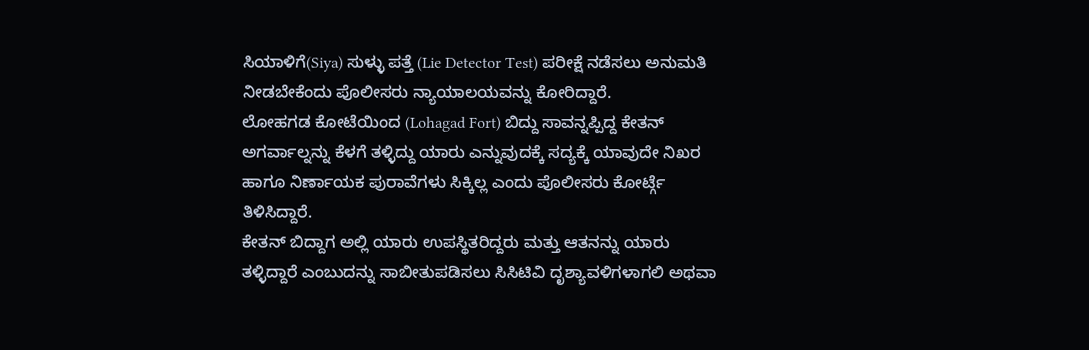ಸಿಯಾಳಿಗೆ(Siya) ಸುಳ್ಳು ಪತ್ತೆ (Lie Detector Test) ಪರೀಕ್ಷೆ ನಡೆಸಲು ಅನುಮತಿ ನೀಡಬೇಕೆಂದು ಪೊಲೀಸರು ನ್ಯಾಯಾಲಯವನ್ನು ಕೋರಿದ್ದಾರೆ.
ಲೋಹಗಡ ಕೋಟೆಯಿಂದ (Lohagad Fort) ಬಿದ್ದು ಸಾವನ್ನಪ್ಪಿದ್ದ ಕೇತನ್ ಅಗರ್ವಾಲ್ನನ್ನು ಕೆಳಗೆ ತಳ್ಳಿದ್ದು ಯಾರು ಎನ್ನುವುದಕ್ಕೆ ಸದ್ಯಕ್ಕೆ ಯಾವುದೇ ನಿಖರ ಹಾಗೂ ನಿರ್ಣಾಯಕ ಪುರಾವೆಗಳು ಸಿಕ್ಕಿಲ್ಲ ಎಂದು ಪೊಲೀಸರು ಕೋರ್ಟ್ಗೆ ತಿಳಿಸಿದ್ದಾರೆ.
ಕೇತನ್ ಬಿದ್ದಾಗ ಅಲ್ಲಿ ಯಾರು ಉಪಸ್ಥಿತರಿದ್ದರು ಮತ್ತು ಆತನನ್ನು ಯಾರು ತಳ್ಳಿದ್ದಾರೆ ಎಂಬುದನ್ನು ಸಾಬೀತುಪಡಿಸಲು ಸಿಸಿಟಿವಿ ದೃಶ್ಯಾವಳಿಗಳಾಗಲಿ ಅಥವಾ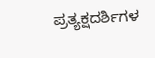ಪ್ರತ್ಯಕ್ಷದರ್ಶಿಗಳ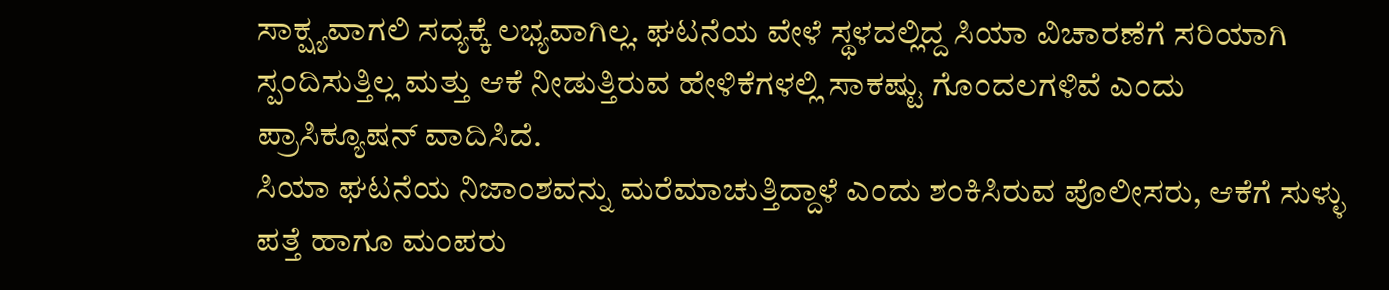ಸಾಕ್ಷ್ಯವಾಗಲಿ ಸದ್ಯಕ್ಕೆ ಲಭ್ಯವಾಗಿಲ್ಲ. ಘಟನೆಯ ವೇಳೆ ಸ್ಥಳದಲ್ಲಿದ್ದ ಸಿಯಾ ವಿಚಾರಣೆಗೆ ಸರಿಯಾಗಿ ಸ್ಪಂದಿಸುತ್ತಿಲ್ಲ ಮತ್ತು ಆಕೆ ನೀಡುತ್ತಿರುವ ಹೇಳಿಕೆಗಳಲ್ಲಿ ಸಾಕಷ್ಟು ಗೊಂದಲಗಳಿವೆ ಎಂದು ಪ್ರಾಸಿಕ್ಯೂಷನ್ ವಾದಿಸಿದೆ.
ಸಿಯಾ ಘಟನೆಯ ನಿಜಾಂಶವನ್ನು ಮರೆಮಾಚುತ್ತಿದ್ದಾಳೆ ಎಂದು ಶಂಕಿಸಿರುವ ಪೊಲೀಸರು, ಆಕೆಗೆ ಸುಳ್ಳು ಪತ್ತೆ ಹಾಗೂ ಮಂಪರು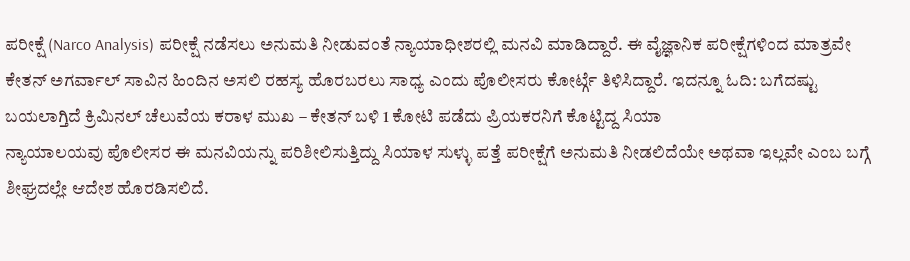ಪರೀಕ್ಷೆ (Narco Analysis) ಪರೀಕ್ಷೆ ನಡೆಸಲು ಅನುಮತಿ ನೀಡುವಂತೆ ನ್ಯಾಯಾಧೀಶರಲ್ಲಿ ಮನವಿ ಮಾಡಿದ್ದಾರೆ. ಈ ವೈಜ್ಞಾನಿಕ ಪರೀಕ್ಷೆಗಳಿಂದ ಮಾತ್ರವೇ ಕೇತನ್ ಅಗರ್ವಾಲ್ ಸಾವಿನ ಹಿಂದಿನ ಅಸಲಿ ರಹಸ್ಯ ಹೊರಬರಲು ಸಾಧ್ಯ ಎಂದು ಪೊಲೀಸರು ಕೋರ್ಟ್ಗೆ ತಿಳಿಸಿದ್ದಾರೆ. ಇದನ್ನೂ ಓದಿ: ಬಗೆದಷ್ಟು ಬಯಲಾಗ್ತಿದೆ ಕ್ರಿಮಿನಲ್ ಚೆಲುವೆಯ ಕರಾಳ ಮುಖ – ಕೇತನ್ ಬಳಿ 1 ಕೋಟಿ ಪಡೆದು ಪ್ರಿಯಕರನಿಗೆ ಕೊಟ್ಟಿದ್ದ ಸಿಯಾ
ನ್ಯಾಯಾಲಯವು ಪೊಲೀಸರ ಈ ಮನವಿಯನ್ನು ಪರಿಶೀಲಿಸುತ್ತಿದ್ದು ಸಿಯಾಳ ಸುಳ್ಳು ಪತ್ತೆ ಪರೀಕ್ಷೆಗೆ ಅನುಮತಿ ನೀಡಲಿದೆಯೇ ಅಥವಾ ಇಲ್ಲವೇ ಎಂಬ ಬಗ್ಗೆ ಶೀಘ್ರದಲ್ಲೇ ಆದೇಶ ಹೊರಡಿಸಲಿದೆ.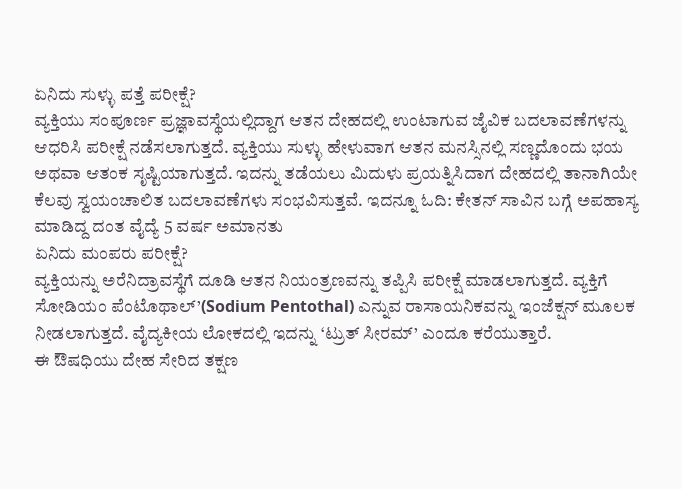ಏನಿದು ಸುಳ್ಳು ಪತ್ತೆ ಪರೀಕ್ಷೆ?
ವ್ಯಕ್ತಿಯು ಸಂಪೂರ್ಣ ಪ್ರಜ್ಞಾವಸ್ಥೆಯಲ್ಲಿದ್ದಾಗ ಆತನ ದೇಹದಲ್ಲಿ ಉಂಟಾಗುವ ಜೈವಿಕ ಬದಲಾವಣೆಗಳನ್ನು ಆಧರಿಸಿ ಪರೀಕ್ಷೆ ನಡೆಸಲಾಗುತ್ತದೆ. ವ್ಯಕ್ತಿಯು ಸುಳ್ಳು ಹೇಳುವಾಗ ಆತನ ಮನಸ್ಸಿನಲ್ಲಿ ಸಣ್ಣದೊಂದು ಭಯ ಅಥವಾ ಆತಂಕ ಸೃಷ್ಟಿಯಾಗುತ್ತದೆ. ಇದನ್ನು ತಡೆಯಲು ಮಿದುಳು ಪ್ರಯತ್ನಿಸಿದಾಗ ದೇಹದಲ್ಲಿ ತಾನಾಗಿಯೇ ಕೆಲವು ಸ್ವಯಂಚಾಲಿತ ಬದಲಾವಣೆಗಳು ಸಂಭವಿಸುತ್ತವೆ. ಇದನ್ನೂ ಓದಿ: ಕೇತನ್ ಸಾವಿನ ಬಗ್ಗೆ ಅಪಹಾಸ್ಯ ಮಾಡಿದ್ದ ದಂತ ವೈದ್ಯೆ 5 ವರ್ಷ ಅಮಾನತು
ಏನಿದು ಮಂಪರು ಪರೀಕ್ಷೆ?
ವ್ಯಕ್ತಿಯನ್ನು ಅರೆನಿದ್ರಾವಸ್ಥೆಗೆ ದೂಡಿ ಆತನ ನಿಯಂತ್ರಣವನ್ನು ತಪ್ಪಿಸಿ ಪರೀಕ್ಷೆ ಮಾಡಲಾಗುತ್ತದೆ. ವ್ಯಕ್ತಿಗೆ ಸೋಡಿಯಂ ಪೆಂಟೊಥಾಲ್’(Sodium Pentothal) ಎನ್ನುವ ರಾಸಾಯನಿಕವನ್ನು ಇಂಜೆಕ್ಷನ್ ಮೂಲಕ ನೀಡಲಾಗುತ್ತದೆ. ವೈದ್ಯಕೀಯ ಲೋಕದಲ್ಲಿ ಇದನ್ನು ‘ಟ್ರುತ್ ಸೀರಮ್’ ಎಂದೂ ಕರೆಯುತ್ತಾರೆ.
ಈ ಔಷಧಿಯು ದೇಹ ಸೇರಿದ ತಕ್ಷಣ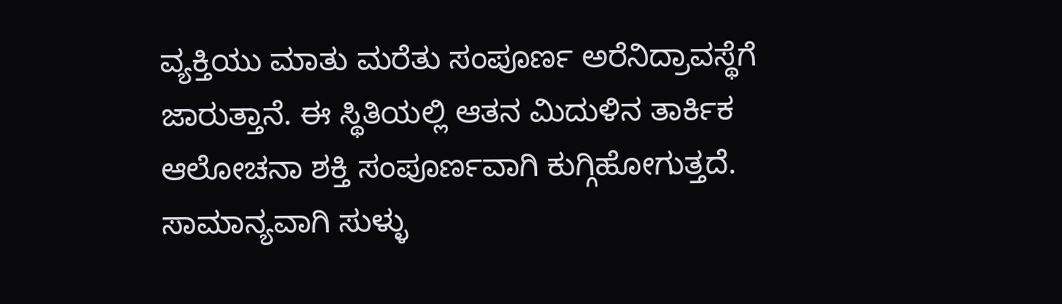ವ್ಯಕ್ತಿಯು ಮಾತು ಮರೆತು ಸಂಪೂರ್ಣ ಅರೆನಿದ್ರಾವಸ್ಥೆಗೆ ಜಾರುತ್ತಾನೆ. ಈ ಸ್ಥಿತಿಯಲ್ಲಿ ಆತನ ಮಿದುಳಿನ ತಾರ್ಕಿಕ ಆಲೋಚನಾ ಶಕ್ತಿ ಸಂಪೂರ್ಣವಾಗಿ ಕುಗ್ಗಿಹೋಗುತ್ತದೆ.
ಸಾಮಾನ್ಯವಾಗಿ ಸುಳ್ಳು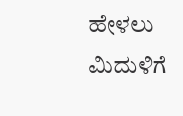ಹೇಳಲು ಮಿದುಳಿಗೆ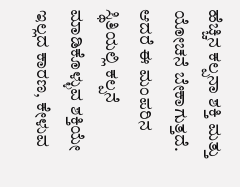ಹೆಚ್ಚಿನ ಕಲ್ಪನಾ ಶಕ್ತಿ ಮತ್ತು ಯೋಚನೆ ಬೇಕಾಗುತ್ತದೆ. ಆದರೆ ಈ ಮಂಪರಿನ ಸ್ಥಿತಿಯಲ್ಲಿ ಕಲ್ಪನೆ ಮಾಡಿಕೊಳ್ಳುವ ಶಕ್ತಿಯೇ ಇಲ್ಲದ ಕಾರಣ, ಕೇಳುವ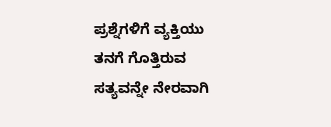ಪ್ರಶ್ನೆಗಳಿಗೆ ವ್ಯಕ್ತಿಯು ತನಗೆ ಗೊತ್ತಿರುವ ಸತ್ಯವನ್ನೇ ನೇರವಾಗಿ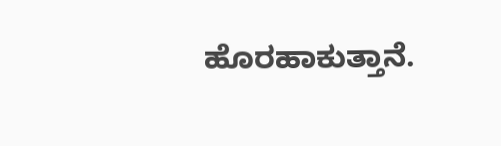ಹೊರಹಾಕುತ್ತಾನೆ.